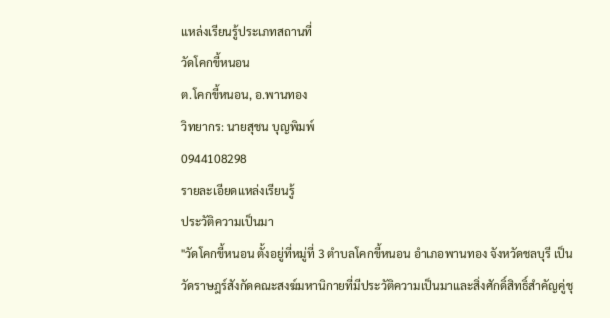แหล่งเรียนรู้ประเภทสถานที่
วัดโคกขี้หนอน
ต.โคกขี้หนอน, อ.พานทอง
วิทยากร: นายสุชน บุญพิมพ์
0944108298
รายละเอียดแหล่งเรียนรู้
ประวัติความเป็นมา
"วัดโคกขี้หนอน ตั้งอยู่ที่หมู่ที่ 3 ตำบลโคกขี้หนอน อำเภอพานทอง จังหวัดชลบุรี เป็นวัดราษฎร์สังกัดคณะสงฆ์มหานิกายที่มีประวัติความเป็นมาและสิ่งศักดิ์สิทธิ์สำคัญคู่ชุ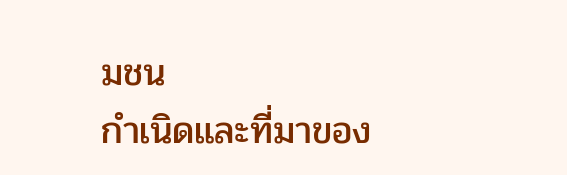มชน
กำเนิดและที่มาของ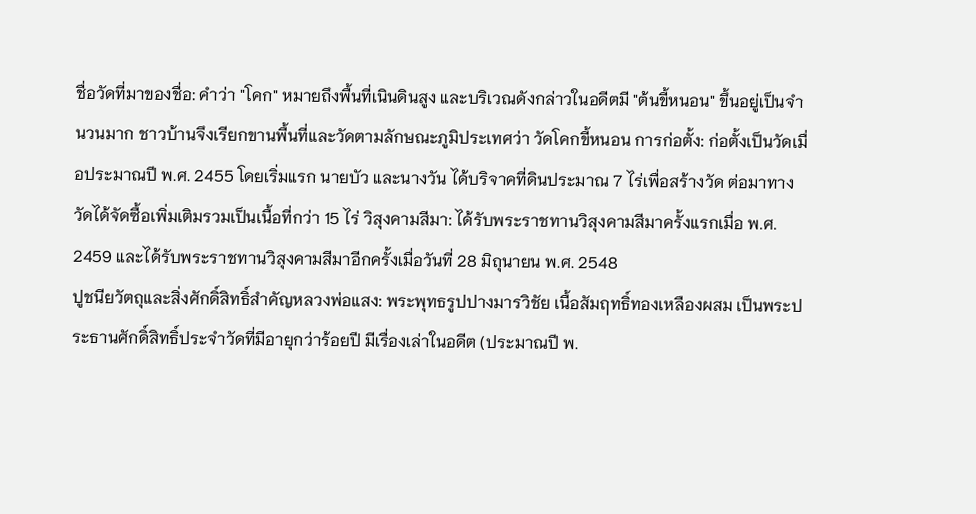ชื่อวัดที่มาของชื่อ: คำว่า "โคก" หมายถึงพื้นที่เนินดินสูง และบริเวณดังกล่าวในอดีตมี "ต้นขี้หนอน" ขึ้นอยู่เป็นจำนวนมาก ชาวบ้านจึงเรียกขานพื้นที่และวัดตามลักษณะภูมิประเทศว่า วัดโคกขี้หนอน การก่อตั้ง: ก่อตั้งเป็นวัดเมื่อประมาณปี พ.ศ. 2455 โดยเริ่มแรก นายบัว และนางวัน ได้บริจาคที่ดินประมาณ 7 ไร่เพื่อสร้างวัด ต่อมาทางวัดได้จัดซื้อเพิ่มเติมรวมเป็นเนื้อที่กว่า 15 ไร่ วิสุงคามสีมา: ได้รับพระราชทานวิสุงคามสีมาครั้งแรกเมื่อ พ.ศ. 2459 และได้รับพระราชทานวิสุงคามสีมาอีกครั้งเมื่อวันที่ 28 มิถุนายน พ.ศ. 2548
ปูชนียวัตถุและสิ่งศักดิ์สิทธิ์สำคัญหลวงพ่อแสง: พระพุทธรูปปางมารวิชัย เนื้อสัมฤทธิ์ทองเหลืองผสม เป็นพระประธานศักดิ์สิทธิ์ประจำวัดที่มีอายุกว่าร้อยปี มีเรื่องเล่าในอดีต (ประมาณปี พ.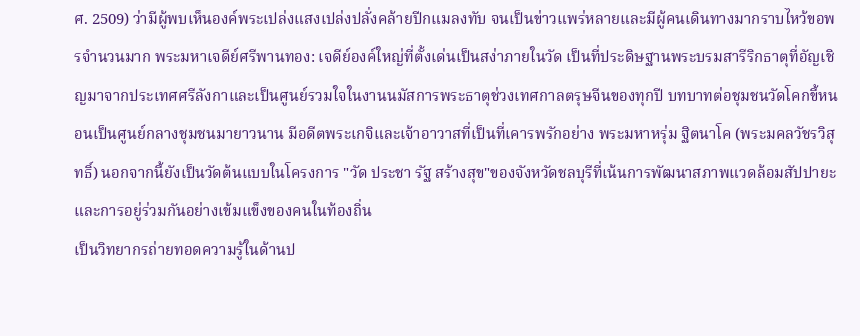ศ. 2509) ว่ามีผู้พบเห็นองค์พระเปล่งแสงเปล่งปลั่งคล้ายปีกแมลงทับ จนเป็นข่าวแพร่หลายและมีผู้คนเดินทางมากราบไหว้ขอพรจำนวนมาก พระมหาเจดีย์ศรีพานทอง: เจดีย์องค์ใหญ่ที่ตั้งเด่นเป็นสง่าภายในวัด เป็นที่ประดิษฐานพระบรมสารีริกธาตุที่อัญเชิญมาจากประเทศศรีลังกาและเป็นศูนย์รวมใจในงานนมัสการพระธาตุช่วงเทศกาลตรุษจีนของทุกปี บทบาทต่อชุมชนวัดโคกขี้หนอนเป็นศูนย์กลางชุมชนมายาวนาน มีอดีตพระเกจิและเจ้าอาวาสที่เป็นที่เคารพรักอย่าง พระมหาหรุ่ม ฐิตนาโค (พระมคลวัชรวิสุทธิ์) นอกจากนี้ยังเป็นวัดต้นแบบในโครงการ "วัด ประชา รัฐ สร้างสุข"ของจังหวัดชลบุรีที่เน้นการพัฒนาสภาพแวดล้อมสัปปายะและการอยู่ร่วมกันอย่างเข้มแข็งของคนในท้องถิ่น
เป็นวิทยากรถ่ายทอดความรู้ในด้านป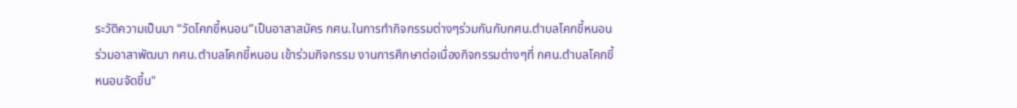ระวัติความเป็นมา “วัดโคกขี้หนอน”เป็นอาสาสมัคร กศน.ในการทำกิจกรรมต่างๆร่วมกันกับกศน.ตำบลโคกขี้หนอน ร่วมอาสาพัฒนา กศน.ตำบลโคกขี้หนอน เข้าร่วมกิจกรรม งานการศึกษาต่อเนื่องกิจกรรมต่างๆที่ กศน.ตำบลโคกขี้หนอนจัดขึ้น"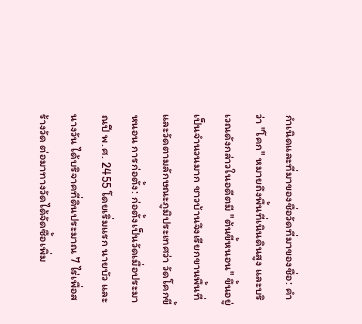กำเนิดและที่มาของชื่อวัดที่มาของชื่อ: คำว่า "โคก" หมายถึงพื้นที่เนินดินสูง และบริเวณดังกล่าวในอดีตมี "ต้นขี้หนอน" ขึ้นอยู่เป็นจำนวนมาก ชาวบ้านจึงเรียกขานพื้นที่และวัดตามลักษณะภูมิประเทศว่า วัดโคกขี้หนอน การก่อตั้ง: ก่อตั้งเป็นวัดเมื่อประมาณปี พ.ศ. 2455 โดยเริ่มแรก นายบัว และนางวัน ได้บริจาคที่ดินประมาณ 7 ไร่เพื่อสร้างวัด ต่อมาทางวัดได้จัดซื้อเพิ่ม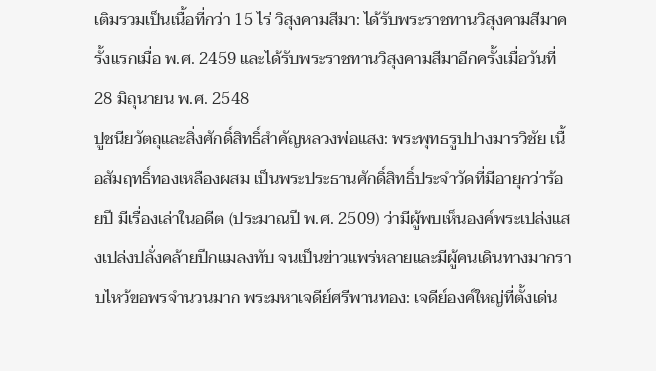เติมรวมเป็นเนื้อที่กว่า 15 ไร่ วิสุงคามสีมา: ได้รับพระราชทานวิสุงคามสีมาครั้งแรกเมื่อ พ.ศ. 2459 และได้รับพระราชทานวิสุงคามสีมาอีกครั้งเมื่อวันที่ 28 มิถุนายน พ.ศ. 2548
ปูชนียวัตถุและสิ่งศักดิ์สิทธิ์สำคัญหลวงพ่อแสง: พระพุทธรูปปางมารวิชัย เนื้อสัมฤทธิ์ทองเหลืองผสม เป็นพระประธานศักดิ์สิทธิ์ประจำวัดที่มีอายุกว่าร้อยปี มีเรื่องเล่าในอดีต (ประมาณปี พ.ศ. 2509) ว่ามีผู้พบเห็นองค์พระเปล่งแสงเปล่งปลั่งคล้ายปีกแมลงทับ จนเป็นข่าวแพร่หลายและมีผู้คนเดินทางมากราบไหว้ขอพรจำนวนมาก พระมหาเจดีย์ศรีพานทอง: เจดีย์องค์ใหญ่ที่ตั้งเด่น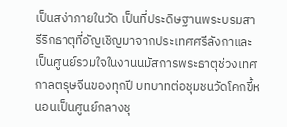เป็นสง่าภายในวัด เป็นที่ประดิษฐานพระบรมสารีริกธาตุที่อัญเชิญมาจากประเทศศรีลังกาและเป็นศูนย์รวมใจในงานนมัสการพระธาตุช่วงเทศกาลตรุษจีนของทุกปี บทบาทต่อชุมชนวัดโคกขี้หนอนเป็นศูนย์กลางชุ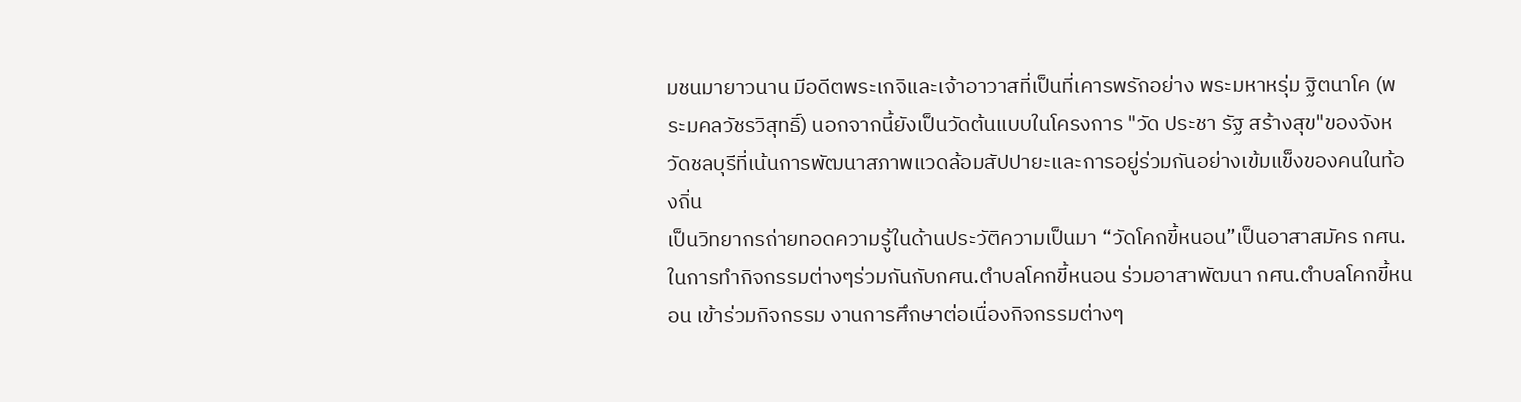มชนมายาวนาน มีอดีตพระเกจิและเจ้าอาวาสที่เป็นที่เคารพรักอย่าง พระมหาหรุ่ม ฐิตนาโค (พระมคลวัชรวิสุทธิ์) นอกจากนี้ยังเป็นวัดต้นแบบในโครงการ "วัด ประชา รัฐ สร้างสุข"ของจังหวัดชลบุรีที่เน้นการพัฒนาสภาพแวดล้อมสัปปายะและการอยู่ร่วมกันอย่างเข้มแข็งของคนในท้องถิ่น
เป็นวิทยากรถ่ายทอดความรู้ในด้านประวัติความเป็นมา “วัดโคกขี้หนอน”เป็นอาสาสมัคร กศน.ในการทำกิจกรรมต่างๆร่วมกันกับกศน.ตำบลโคกขี้หนอน ร่วมอาสาพัฒนา กศน.ตำบลโคกขี้หนอน เข้าร่วมกิจกรรม งานการศึกษาต่อเนื่องกิจกรรมต่างๆ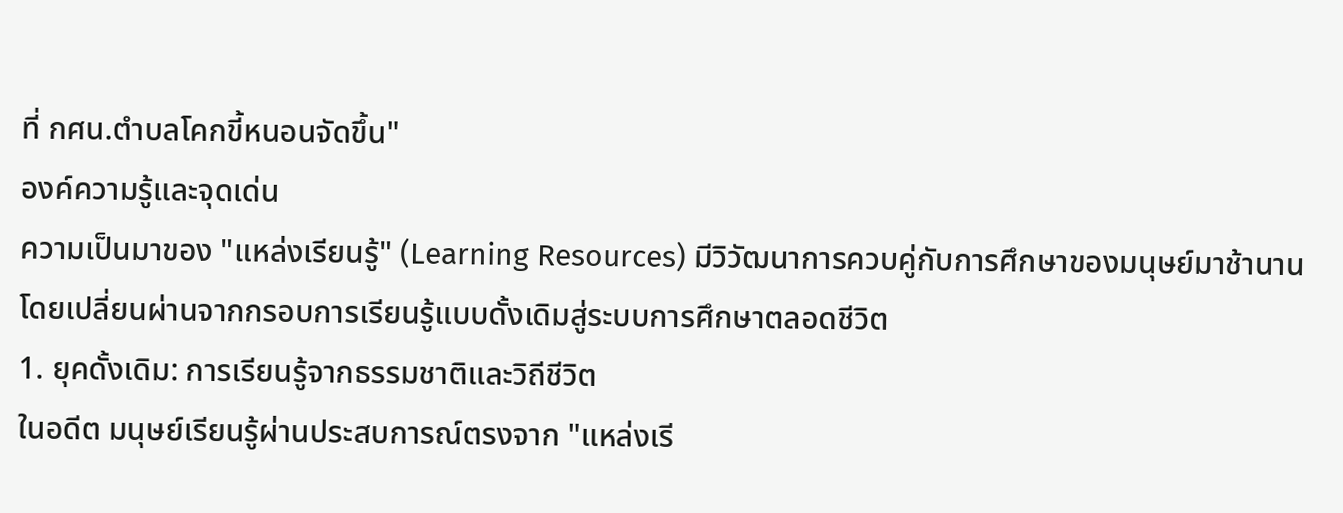ที่ กศน.ตำบลโคกขี้หนอนจัดขึ้น"
องค์ความรู้และจุดเด่น
ความเป็นมาของ "แหล่งเรียนรู้" (Learning Resources) มีวิวัฒนาการควบคู่กับการศึกษาของมนุษย์มาช้านาน โดยเปลี่ยนผ่านจากกรอบการเรียนรู้แบบดั้งเดิมสู่ระบบการศึกษาตลอดชีวิต
1. ยุคดั้งเดิม: การเรียนรู้จากธรรมชาติและวิถีชีวิต
ในอดีต มนุษย์เรียนรู้ผ่านประสบการณ์ตรงจาก "แหล่งเรี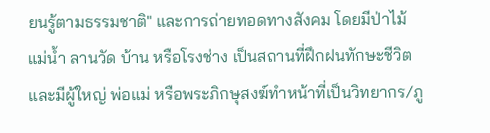ยนรู้ตามธรรมชาติ" และการถ่ายทอดทางสังคม โดยมีป่าไม้ แม่น้ำ ลานวัด บ้าน หรือโรงช่าง เป็นสถานที่ฝึกฝนทักษะชีวิต และมีผู้ใหญ่ พ่อแม่ หรือพระภิกษุสงฆ์ทำหน้าที่เป็นวิทยากร/ภู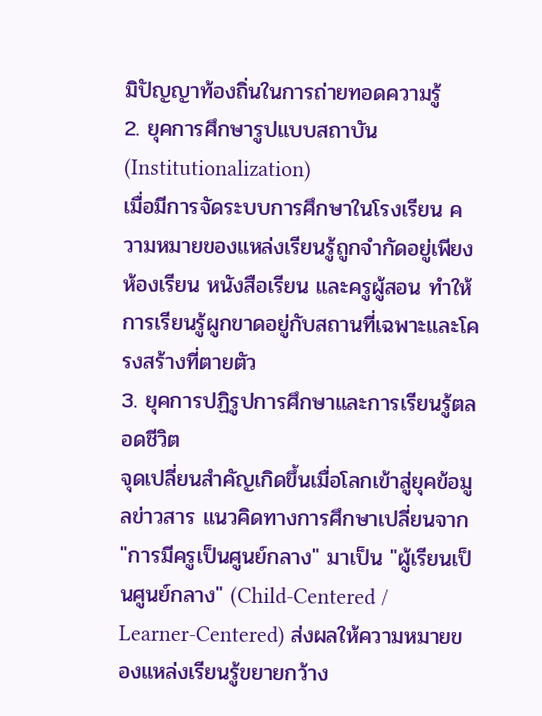มิปัญญาท้องถิ่นในการถ่ายทอดความรู้
2. ยุคการศึกษารูปแบบสถาบัน (Institutionalization)
เมื่อมีการจัดระบบการศึกษาในโรงเรียน ความหมายของแหล่งเรียนรู้ถูกจำกัดอยู่เพียงห้องเรียน หนังสือเรียน และครูผู้สอน ทำให้การเรียนรู้ผูกขาดอยู่กับสถานที่เฉพาะและโครงสร้างที่ตายตัว
3. ยุคการปฏิรูปการศึกษาและการเรียนรู้ตลอดชีวิต
จุดเปลี่ยนสำคัญเกิดขึ้นเมื่อโลกเข้าสู่ยุคข้อมูลข่าวสาร แนวคิดทางการศึกษาเปลี่ยนจาก "การมีครูเป็นศูนย์กลาง" มาเป็น "ผู้เรียนเป็นศูนย์กลาง" (Child-Centered / Learner-Centered) ส่งผลให้ความหมายของแหล่งเรียนรู้ขยายกว้าง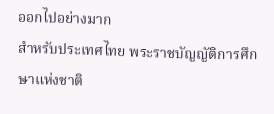ออกไปอย่างมาก
สำหรับประเทศไทย พระราชบัญญัติการศึกษาแห่งชาติ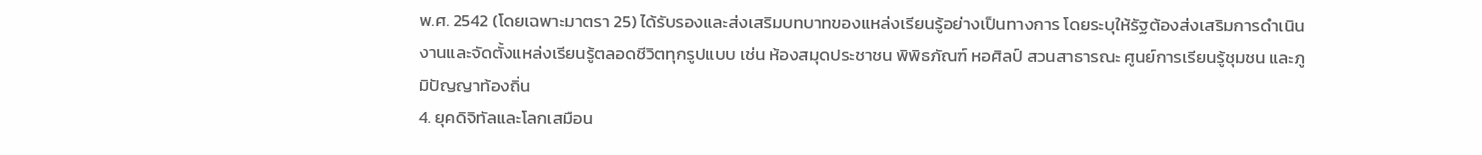พ.ศ. 2542 (โดยเฉพาะมาตรา 25) ได้รับรองและส่งเสริมบทบาทของแหล่งเรียนรู้อย่างเป็นทางการ โดยระบุให้รัฐต้องส่งเสริมการดำเนินงานและจัดตั้งแหล่งเรียนรู้ตลอดชีวิตทุกรูปแบบ เช่น ห้องสมุดประชาชน พิพิธภัณฑ์ หอศิลป์ สวนสาธารณะ ศูนย์การเรียนรู้ชุมชน และภูมิปัญญาท้องถิ่น
4. ยุคดิจิทัลและโลกเสมือน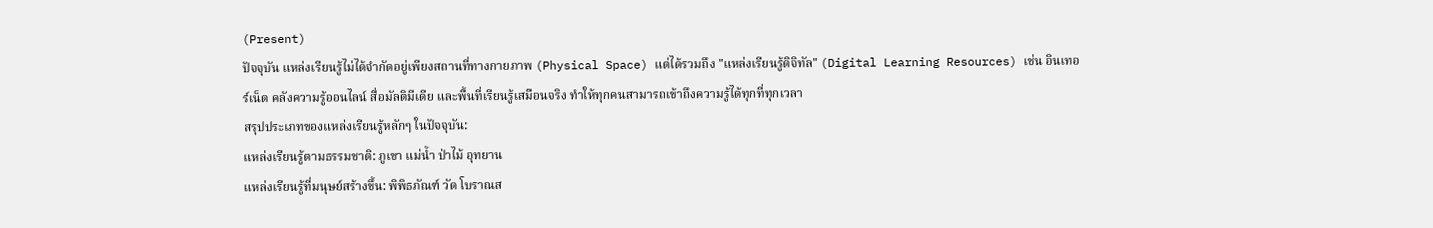(Present)
ปัจจุบัน แหล่งเรียนรู้ไม่ได้จำกัดอยู่เพียงสถานที่ทางกายภาพ (Physical Space) แต่ได้รวมถึง "แหล่งเรียนรู้ดิจิทัล" (Digital Learning Resources) เช่น อินเทอร์เน็ต คลังความรู้ออนไลน์ สื่อมัลติมีเดีย และพื้นที่เรียนรู้เสมือนจริง ทำให้ทุกคนสามารถเข้าถึงความรู้ได้ทุกที่ทุกเวลา
สรุปประเภทของแหล่งเรียนรู้หลักๆ ในปัจจุบัน:
แหล่งเรียนรู้ตามธรรมชาติ: ภูเขา แม่น้ำ ป่าไม้ อุทยาน
แหล่งเรียนรู้ที่มนุษย์สร้างขึ้น: พิพิธภัณฑ์ วัด โบราณส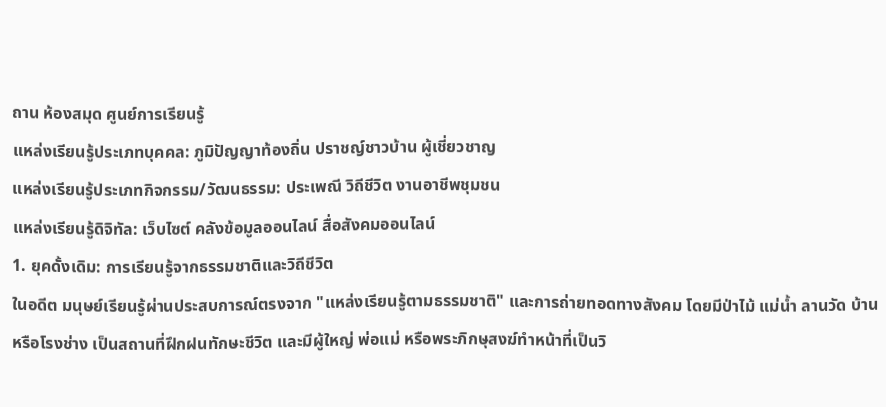ถาน ห้องสมุด ศูนย์การเรียนรู้
แหล่งเรียนรู้ประเภทบุคคล: ภูมิปัญญาท้องถิ่น ปราชญ์ชาวบ้าน ผู้เชี่ยวชาญ
แหล่งเรียนรู้ประเภทกิจกรรม/วัฒนธรรม: ประเพณี วิถีชีวิต งานอาชีพชุมชน
แหล่งเรียนรู้ดิจิทัล: เว็บไซต์ คลังข้อมูลออนไลน์ สื่อสังคมออนไลน์
1. ยุคดั้งเดิม: การเรียนรู้จากธรรมชาติและวิถีชีวิต
ในอดีต มนุษย์เรียนรู้ผ่านประสบการณ์ตรงจาก "แหล่งเรียนรู้ตามธรรมชาติ" และการถ่ายทอดทางสังคม โดยมีป่าไม้ แม่น้ำ ลานวัด บ้าน หรือโรงช่าง เป็นสถานที่ฝึกฝนทักษะชีวิต และมีผู้ใหญ่ พ่อแม่ หรือพระภิกษุสงฆ์ทำหน้าที่เป็นวิ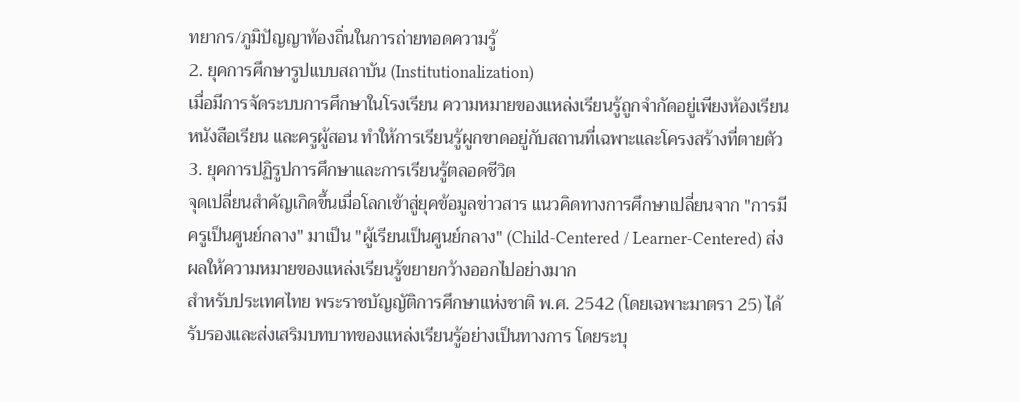ทยากร/ภูมิปัญญาท้องถิ่นในการถ่ายทอดความรู้
2. ยุคการศึกษารูปแบบสถาบัน (Institutionalization)
เมื่อมีการจัดระบบการศึกษาในโรงเรียน ความหมายของแหล่งเรียนรู้ถูกจำกัดอยู่เพียงห้องเรียน หนังสือเรียน และครูผู้สอน ทำให้การเรียนรู้ผูกขาดอยู่กับสถานที่เฉพาะและโครงสร้างที่ตายตัว
3. ยุคการปฏิรูปการศึกษาและการเรียนรู้ตลอดชีวิต
จุดเปลี่ยนสำคัญเกิดขึ้นเมื่อโลกเข้าสู่ยุคข้อมูลข่าวสาร แนวคิดทางการศึกษาเปลี่ยนจาก "การมีครูเป็นศูนย์กลาง" มาเป็น "ผู้เรียนเป็นศูนย์กลาง" (Child-Centered / Learner-Centered) ส่งผลให้ความหมายของแหล่งเรียนรู้ขยายกว้างออกไปอย่างมาก
สำหรับประเทศไทย พระราชบัญญัติการศึกษาแห่งชาติ พ.ศ. 2542 (โดยเฉพาะมาตรา 25) ได้รับรองและส่งเสริมบทบาทของแหล่งเรียนรู้อย่างเป็นทางการ โดยระบุ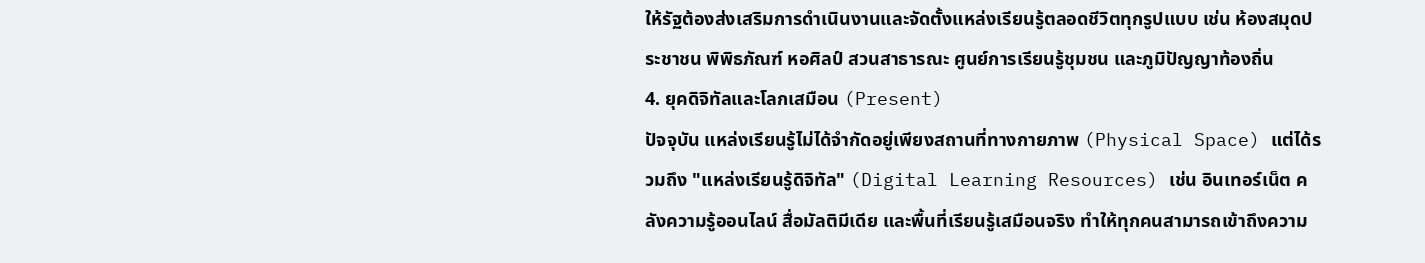ให้รัฐต้องส่งเสริมการดำเนินงานและจัดตั้งแหล่งเรียนรู้ตลอดชีวิตทุกรูปแบบ เช่น ห้องสมุดประชาชน พิพิธภัณฑ์ หอศิลป์ สวนสาธารณะ ศูนย์การเรียนรู้ชุมชน และภูมิปัญญาท้องถิ่น
4. ยุคดิจิทัลและโลกเสมือน (Present)
ปัจจุบัน แหล่งเรียนรู้ไม่ได้จำกัดอยู่เพียงสถานที่ทางกายภาพ (Physical Space) แต่ได้รวมถึง "แหล่งเรียนรู้ดิจิทัล" (Digital Learning Resources) เช่น อินเทอร์เน็ต คลังความรู้ออนไลน์ สื่อมัลติมีเดีย และพื้นที่เรียนรู้เสมือนจริง ทำให้ทุกคนสามารถเข้าถึงความ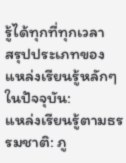รู้ได้ทุกที่ทุกเวลา
สรุปประเภทของแหล่งเรียนรู้หลักๆ ในปัจจุบัน:
แหล่งเรียนรู้ตามธรรมชาติ: ภู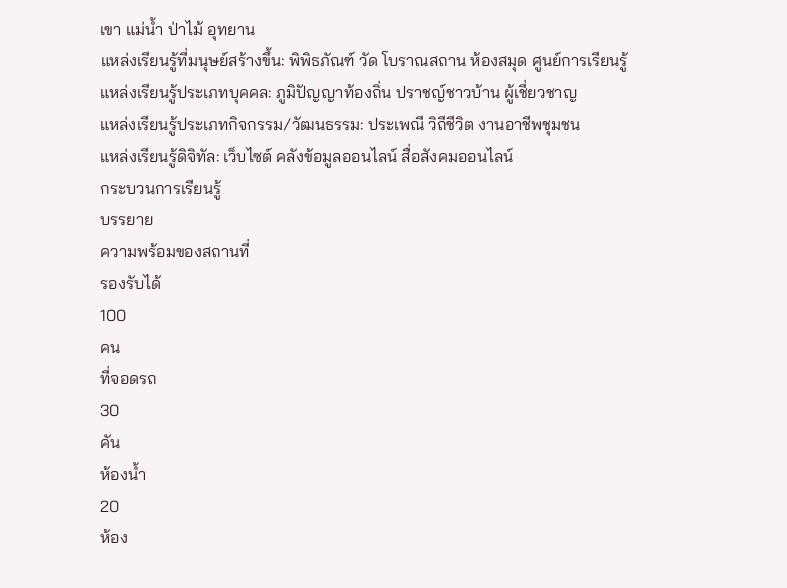เขา แม่น้ำ ป่าไม้ อุทยาน
แหล่งเรียนรู้ที่มนุษย์สร้างขึ้น: พิพิธภัณฑ์ วัด โบราณสถาน ห้องสมุด ศูนย์การเรียนรู้
แหล่งเรียนรู้ประเภทบุคคล: ภูมิปัญญาท้องถิ่น ปราชญ์ชาวบ้าน ผู้เชี่ยวชาญ
แหล่งเรียนรู้ประเภทกิจกรรม/วัฒนธรรม: ประเพณี วิถีชีวิต งานอาชีพชุมชน
แหล่งเรียนรู้ดิจิทัล: เว็บไซต์ คลังข้อมูลออนไลน์ สื่อสังคมออนไลน์
กระบวนการเรียนรู้
บรรยาย
ความพร้อมของสถานที่
รองรับได้
100
คน
ที่จอดรถ
30
คัน
ห้องน้ำ
20
ห้อง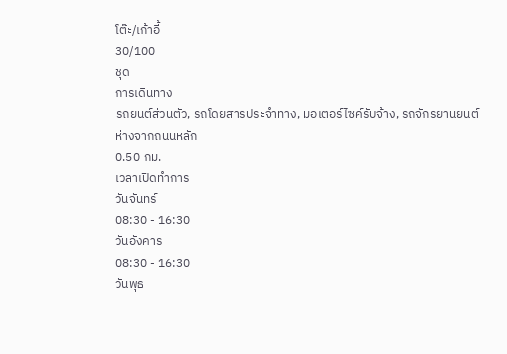โต๊ะ/เก้าอี้
30/100
ชุด
การเดินทาง
รถยนต์ส่วนตัว, รถโดยสารประจำทาง, มอเตอร์ไซค์รับจ้าง, รถจักรยานยนต์
ห่างจากถนนหลัก
0.50 กม.
เวลาเปิดทำการ
วันจันทร์
08:30 - 16:30
วันอังคาร
08:30 - 16:30
วันพุธ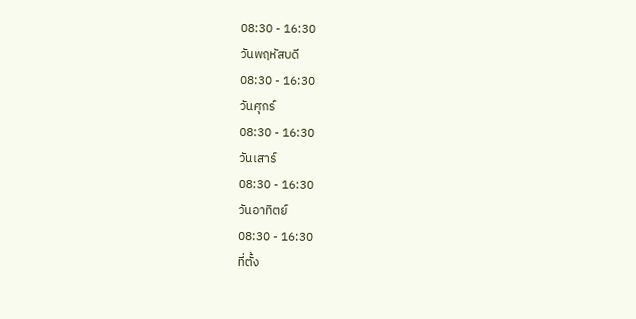08:30 - 16:30
วันพฤหัสบดี
08:30 - 16:30
วันศุกร์
08:30 - 16:30
วันเสาร์
08:30 - 16:30
วันอาทิตย์
08:30 - 16:30
ที่ตั้ง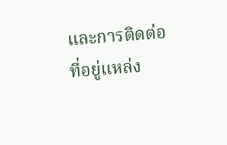และการติดต่อ
ที่อยู่แหล่ง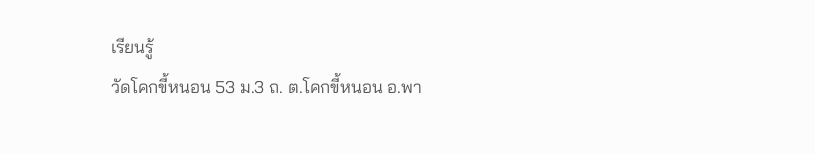เรียนรู้
วัดโคกขี้หนอน 53 ม.3 ถ. ต.โคกขี้หนอน อ.พา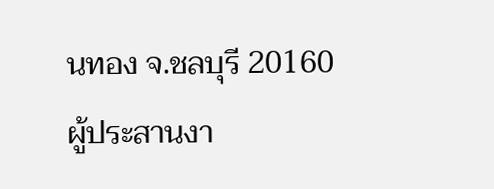นทอง จ.ชลบุรี 20160
ผู้ประสานงา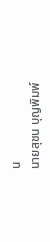น
นายสุชน บุญพิมพ์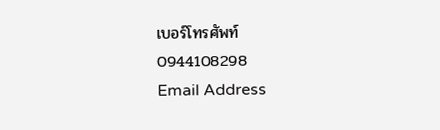เบอร์โทรศัพท์
0944108298
Email Address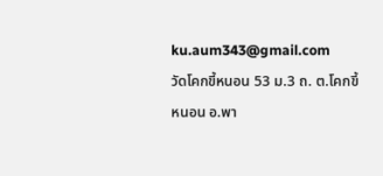ku.aum343@gmail.com
วัดโคกขี้หนอน 53 ม.3 ถ. ต.โคกขี้หนอน อ.พา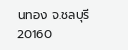นทอง จ.ชลบุรี 20160